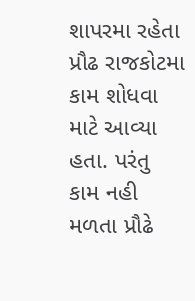શાપરમા રહેતા પ્રૌઢ રાજકોટમા કામ શોધવા માટે આવ્યા હતા. પરંતુ કામ નહી મળતા પ્રૌઢે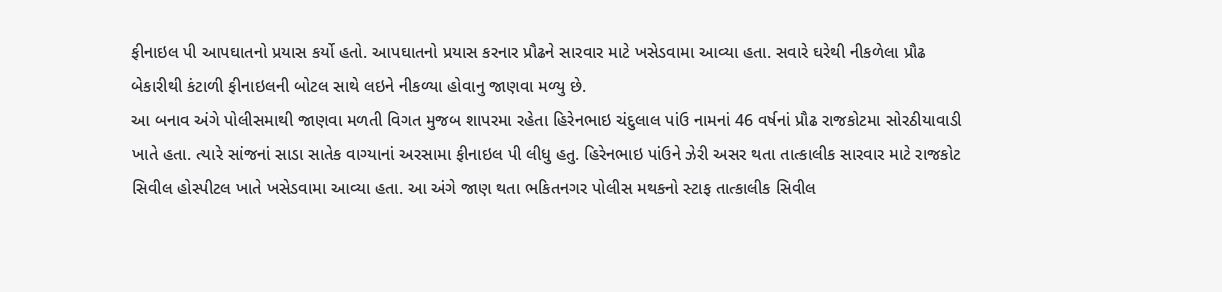ફીનાઇલ પી આપઘાતનો પ્રયાસ કર્યો હતો. આપઘાતનો પ્રયાસ કરનાર પ્રૌઢને સારવાર માટે ખસેડવામા આવ્યા હતા. સવારે ઘરેથી નીકળેલા પ્રૌઢ બેકારીથી કંટાળી ફીનાઇલની બોટલ સાથે લઇને નીકળ્યા હોવાનુ જાણવા મળ્યુ છે.
આ બનાવ અંગે પોલીસમાથી જાણવા મળતી વિગત મુજબ શાપરમા રહેતા હિરેનભાઇ ચંદુલાલ પાંઉ નામનાં 46 વર્ષનાં પ્રૌઢ રાજકોટમા સોરઠીયાવાડી ખાતે હતા. ત્યારે સાંજનાં સાડા સાતેક વાગ્યાનાં અરસામા ફીનાઇલ પી લીધુ હતુ. હિરેનભાઇ પાંઉને ઝેરી અસર થતા તાત્કાલીક સારવાર માટે રાજકોટ સિવીલ હોસ્પીટલ ખાતે ખસેડવામા આવ્યા હતા. આ અંગે જાણ થતા ભકિતનગર પોલીસ મથકનો સ્ટાફ તાત્કાલીક સિવીલ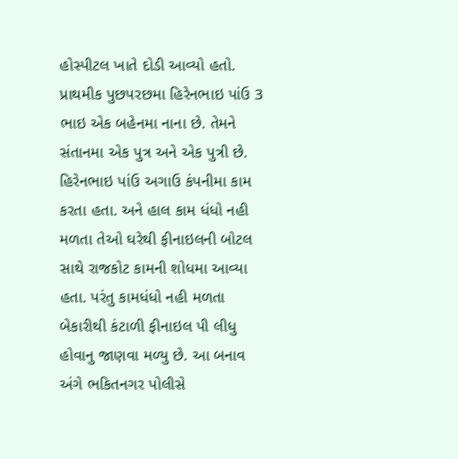હોસ્પીટલ ખાતે દોડી આવ્યો હતો.
પ્રાથમીક પુછપરછમા હિરેનભાઇ પાંઉ 3 ભાઇ એક બહેનમા નાના છે. તેમને સંતાનમા એક પુત્ર અને એક પુત્રી છે. હિરેનભાઇ પાંઉ અગાઉ કંપનીમા કામ કરતા હતા. અને હાલ કામ ધંધો નહી મળતા તેઓ ઘરેથી ફીનાઇલની બોટલ સાથે રાજકોટ કામની શોધમા આવ્યા હતા. પરંતુ કામધંધો નહી મળતા બેકારીથી કંટાળી ફીનાઇલ પી લીધુ હોવાનુ જાણવા મળ્યુ છે. આ બનાવ અંગે ભકિતનગર પોલીસે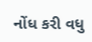નોંધ કરી વધુ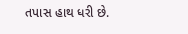તપાસ હાથ ધરી છે.